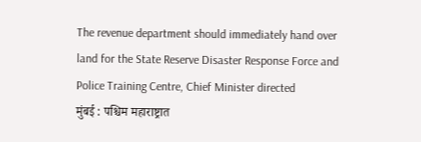The revenue department should immediately hand over land for the State Reserve Disaster Response Force and Police Training Centre, Chief Minister directed
मुंबई : पश्चिम महाराष्ट्रात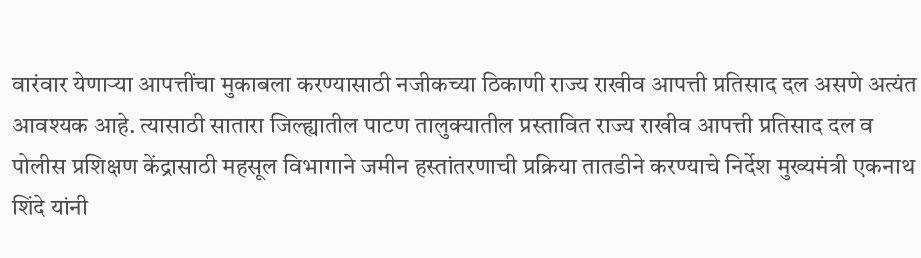वारंवार येणाऱ्या आपत्तींचा मुकाबला करण्यासाठी नजीकच्या ठिकाणी राज्य राखीव आपत्ती प्रतिसाद दल असणे अत्यंत आवश्यक आहे. त्यासाठी सातारा जिल्ह्यातील पाटण तालुक्यातील प्रस्तावित राज्य राखीव आपत्ती प्रतिसाद दल व पोलीस प्रशिक्षण केंद्रासाठी महसूल विभागाने जमीन हस्तांतरणाची प्रक्रिया तातडीने करण्याचे निर्देश मुख्यमंत्री एकनाथ शिंदे यांनी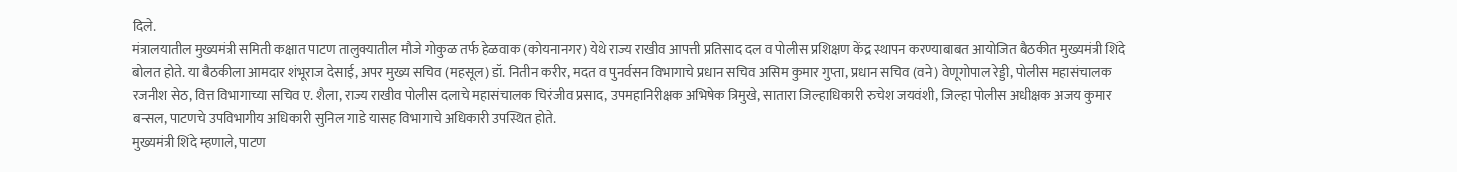दिले.
मंत्रालयातील मुख्यमंत्री समिती कक्षात पाटण तालुक्यातील मौजे गोकुळ तर्फ हेळवाक (कोयनानगर) येथे राज्य राखीव आपत्ती प्रतिसाद दल व पोलीस प्रशिक्षण केंद्र स्थापन करण्याबाबत आयोजित बैठकीत मुख्यमंत्री शिंदे बोलत होते. या बैठकीला आमदार शंभूराज देसाई, अपर मुख्य सचिव (महसूल) डॉ. नितीन करीर, मदत व पुनर्वसन विभागाचे प्रधान सचिव असिम कुमार गुप्ता, प्रधान सचिव (वने) वेणूगोपाल रेड्डी, पोलीस महासंचालक रजनीश सेठ, वित्त विभागाच्या सचिव ए. शैला, राज्य राखीव पोलीस दलाचे महासंचालक चिरंजीव प्रसाद, उपमहानिरीक्षक अभिषेक त्रिमुखे, सातारा जिल्हाधिकारी रुचेश जयवंशी, जिल्हा पोलीस अधीक्षक अजय कुमार बन्सल, पाटणचे उपविभागीय अधिकारी सुनिल गाडे यासह विभागाचे अधिकारी उपस्थित होते.
मुख्यमंत्री शिंदे म्हणाले, पाटण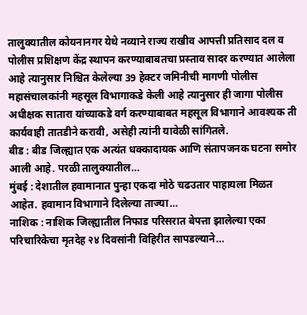तालुक्यातील कोयनानगर येथे नव्याने राज्य राखीव आपत्ती प्रतिसाद दल व पोलीस प्रशिक्षण केंद्र स्थापन करण्याबाबतचा प्रस्ताव सादर करण्यात आलेला आहे त्यानुसार निश्चित केलेल्या 39 हेक्टर जमिनीची मागणी पोलीस महासंचालकांनी महसूल विभागाकडे केली आहे त्यानुसार ही जागा पोलीस अधीक्षक सातारा यांच्याकडे वर्ग करण्याबाबत महसूल विभागाने आवश्यक ती कार्यवाही तातडीने करावी, असेही त्यांनी यावेळी सांगितले.
बीड : बीड जिल्ह्यात एक अत्यंत धक्कादायक आणि संतापजनक घटना समोर आली आहे. परळी तालुक्यातील…
मुंबई : देशातील हवामानात पुन्हा एकदा मोठे चढउतार पाहायला मिळत आहेत. हवामान विभागाने दिलेल्या ताज्या…
नाशिक : नाशिक जिल्ह्यातील निफाड परिसरात बेपत्ता झालेल्या एका परिचारिकेचा मृतदेह २४ दिवसांनी विहिरीत सापडल्याने…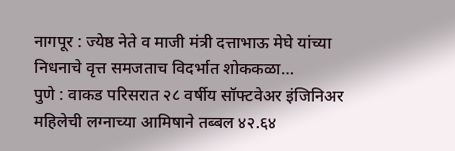नागपूर : ज्येष्ठ नेते व माजी मंत्री दत्ताभाऊ मेघे यांच्या निधनाचे वृत्त समजताच विदर्भात शोककळा…
पुणे : वाकड परिसरात २८ वर्षीय सॉफ्टवेअर इंजिनिअर महिलेची लग्नाच्या आमिषाने तब्बल ४२.६४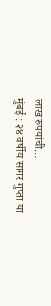लाख रुपयांची…
मुंबई : २४ वर्षीय सागर गुप्ता या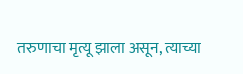तरुणाचा मृत्यू झाला असून, त्याच्या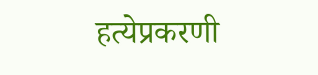हत्येप्रकरणी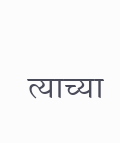त्याच्या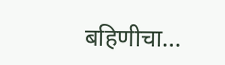बहिणीचा…